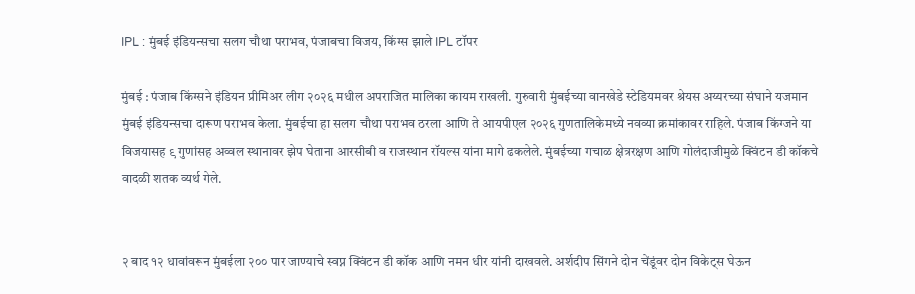IPL : मुंबई इंडियन्सचा सलग चौथा पराभव, पंजाबचा विजय, किंग्स झाले IPL टॉपर

मुंबई : पंजाब किंग्सने इंडियन प्रीमिअर लीग २०२६ मधील अपराजित मालिका कायम राखली. गुरुवारी मुंबईच्या वानखेडे स्टेडियमवर श्रेयस अय्यरच्या संघाने यजमान मुंबई इंडियन्सचा दारूण पराभव केला. मुंबईचा हा सलग चौथा पराभव ठरला आणि ते आयपीएल २०२६ गुणतालिकेमध्ये नवव्या क्रमांकावर राहिले. पंजाब किंग्जने या विजयासह ९ गुणांसह अव्वल स्थानावर झेप घेताना आरसीबी व राजस्थान रॉयल्स यांना मागे ढकलेले. मुंबईच्या गचाळ क्षेत्ररक्षण आणि गोलंदाजीमुळे क्विंटन डी कॉकचे वादळी शतक व्यर्थ गेले.


२ बाद १२ धावांवरून मुंबईला २०० पार जाण्याचे स्वप्न क्विंटन डी कॉक आणि नमन धीर यांनी दाखवले. अर्शदीप सिंगने दोन चेंडूंवर दोन विकेट्स घेऊन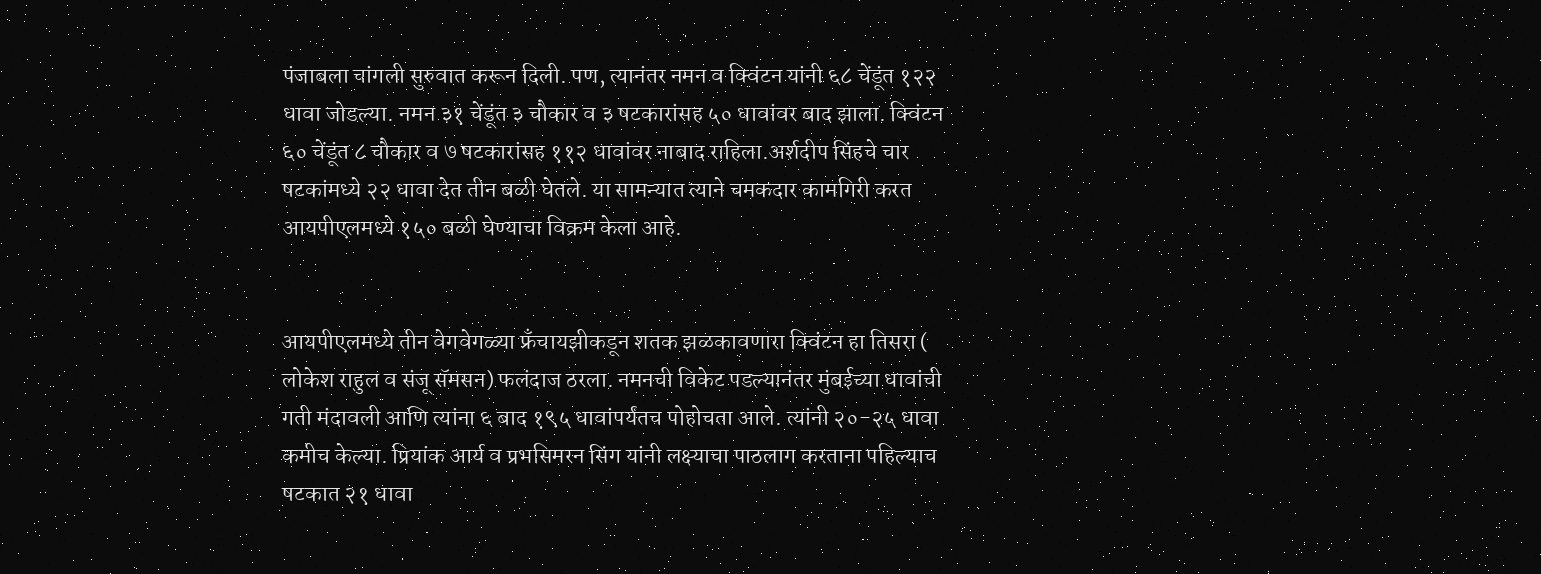पंजाबला चांगली सुरुवात करून दिली. पण, त्यानंतर नमन व क्विंटन यांनी ६८ चेंडूंत १२२ धावा जोडल्या. नमन ३१ चेंडूंत ३ चौकार व ३ षटकारांसह ५० धावांवर बाद झाला. क्विंटन ६० चेंडूंत ८ चौकार व ७ षटकारांसह ११२ धावांवर नाबाद राहिला.अर्शदीप सिंहचे चार षटकांमध्ये २२ धावा देत तीन बळी घेतले. या सामन्यात त्याने चमकदार कामगिरी करत आयपीएलमध्ये १५० बळी घेण्याचा विक्रम केला आहे.


आयपीएलमध्ये तीन वेगवेगळ्या फ्रँचायझीकडून शतक झळकावणारा क्विंटन हा तिसरा ( लोकेश राहुल व संजू सॅमसन) फलंदाज ठरला. नमनची विकेट पडल्यानंतर मुंबईच्या धावांची गती मंदावली आणि त्यांना ६ बाद १९५ धावांपर्यंतच पोहोचता आले. त्यांनी २०-२५ धावा कमीच केल्या. प्रियांक आर्य व प्रभसिमरन सिंग यांनी लक्ष्याचा पाठलाग करताना पहिल्याच षटकात २१ धावा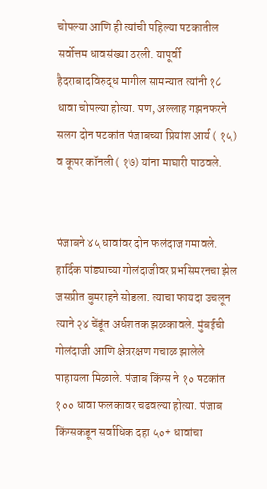चोपल्या आणि ही त्यांची पहिल्या षटकातील सर्वोत्तम धावसंख्या ठरली. यापूर्वी हैदराबादविरुद्ध मागील सामन्यात त्यांनी १८ धावा चोपल्या होत्या. पण, अल्लाह गझनफरने सलग दोन षटकांत पंजाबच्या प्रियांश आर्य ( १५) व कूपर कॉनली ( १७) यांना माघारी पाठवले.


पंजाबने ४५ धावांवर दोन फलंदाज गमावले. हार्दिक पांड्याच्या गोलंदाजीवर प्रभसिमरनचा झेल जसप्रीत बुमराहने सोडला. त्याचा फायदा उचलून त्याने २४ चेंडूंत अर्धशतक झळकावले. मुंबईची गोलंदाजी आणि क्षेत्ररक्षण गचाळ झालेले पाहायला मिळाले. पंजाब किंग्स ने १० षटकांत १०० धावा फलकावर चढवल्या होत्या. पंजाब किंग्सकडून सर्वाधिक दहा ५०+ धावांचा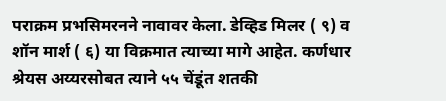पराक्रम प्रभसिमरनने नावावर केला. डेव्हिड मिलर ( ९) व शॉन मार्श ( ६) या विक्रमात त्याच्या मागे आहेत. कर्णधार श्रेयस अय्यरसोबत त्याने ५५ चेंडूंत शतकी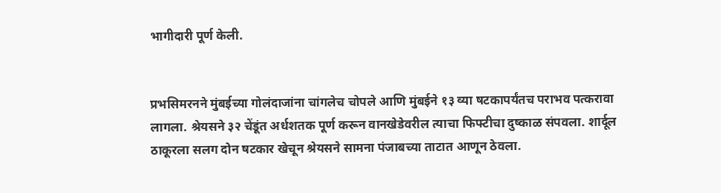भागीदारी पूर्ण केली.


प्रभसिमरनने मुंबईच्या गोलंदाजांना चांगलेच चोपले आणि मुंबईने १३ व्या षटकापर्यंतच पराभव पत्करावा लागला. श्रेयसने ३२ चेंडूंत अर्धशतक पूर्ण करून वानखेडेवरील त्याचा फिफ्टीचा दुष्काळ संपवला. शार्दूल ठाकूरला सलग दोन षटकार खेचून श्रेयसने सामना पंजाबच्या ताटात आणून ठेवला.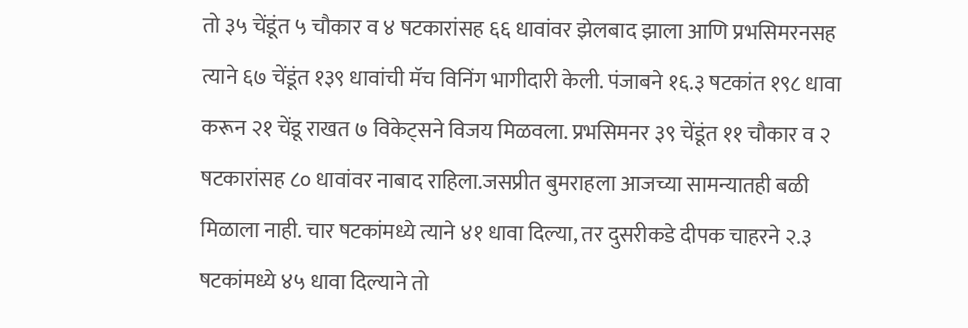तो ३५ चेंडूंत ५ चौकार व ४ षटकारांसह ६६ धावांवर झेलबाद झाला आणि प्रभसिमरनसह त्याने ६७ चेंडूंत १३९ धावांची मॅच विनिंग भागीदारी केली. पंजाबने १६.३ षटकांत १९८ धावा करून २१ चेंडू राखत ७ विकेट्सने विजय मिळवला. प्रभसिमनर ३९ चेंडूंत ११ चौकार व २ षटकारांसह ८० धावांवर नाबाद राहिला.जसप्रीत बुमराहला आजच्या सामन्यातही बळी मिळाला नाही. चार षटकांमध्ये त्याने ४१ धावा दिल्या, तर दुसरीकडे दीपक चाहरने २.३ षटकांमध्ये ४५ धावा दिल्याने तो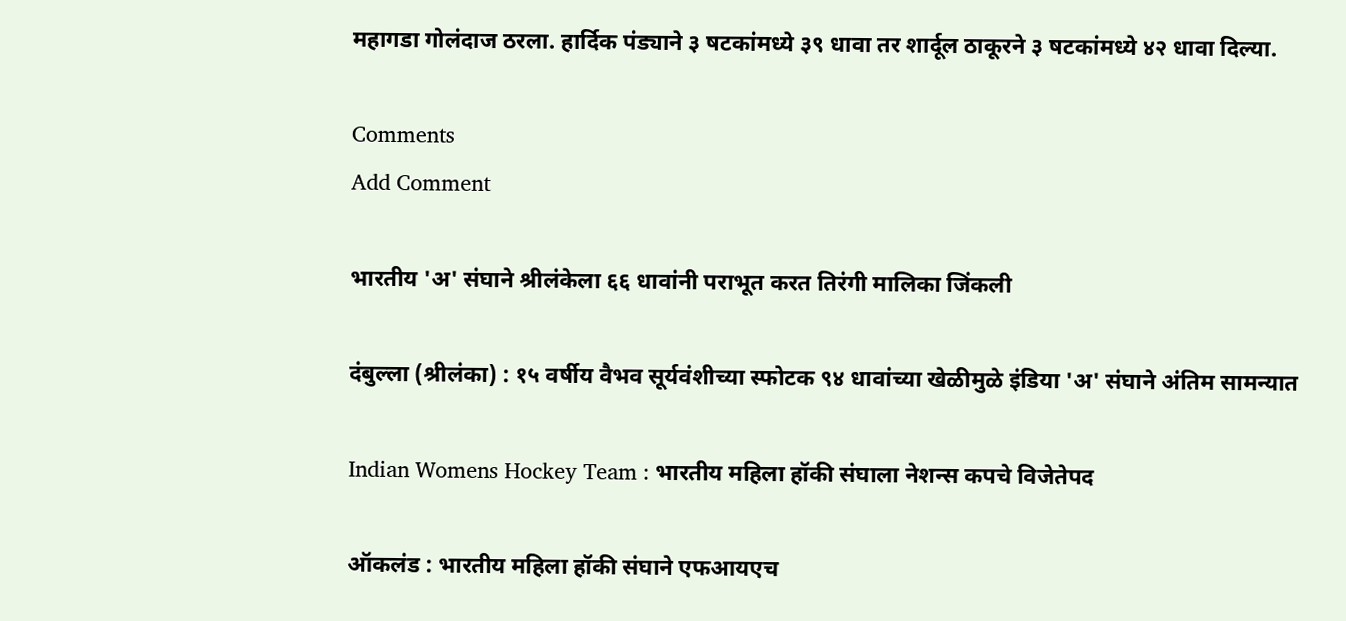महागडा गोलंदाज ठरला. हार्दिक पंड्याने ३ षटकांमध्ये ३९ धावा तर शार्दूल ठाकूरने ३ षटकांमध्ये ४२ धावा दिल्या.

Comments
Add Comment

भारतीय 'अ' संघाने श्रीलंकेला ६६ धावांनी पराभूत करत तिरंगी मालिका जिंकली

दंबुल्ला (श्रीलंका) : १५ वर्षीय वैभव सूर्यवंशीच्या स्फोटक ९४ धावांच्या खेळीमुळे इंडिया 'अ' संघाने अंतिम सामन्यात

Indian Womens Hockey Team : भारतीय महिला हॉकी संघाला नेशन्स कपचे विजेतेपद

ऑकलंड : भारतीय महिला हॉकी संघाने एफआयएच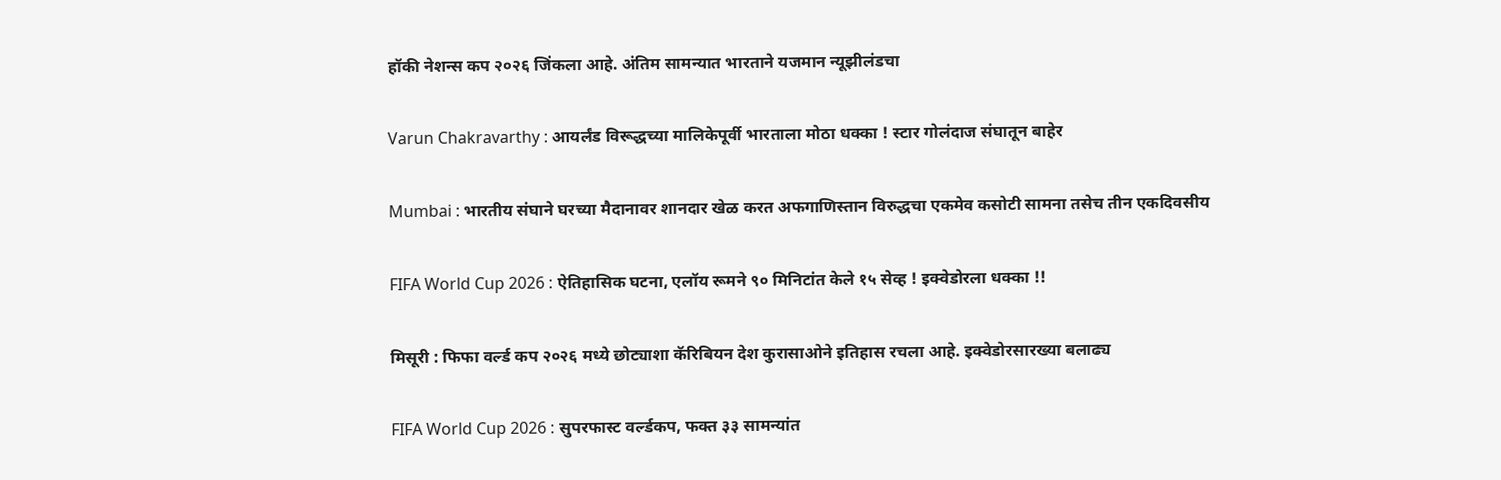हॉकी नेशन्स कप २०२६ जिंकला आहे. अंतिम सामन्यात भारताने यजमान न्यूझीलंडचा

Varun Chakravarthy : आयर्लंड विरूद्धच्या मालिकेपूर्वी भारताला मोठा धक्का ! स्टार गोलंदाज संघातून बाहेर

Mumbai : भारतीय संघाने घरच्या मैदानावर शानदार खेळ करत अफगाणिस्तान विरुद्धचा एकमेव कसोटी सामना तसेच तीन एकदिवसीय

FIFA World Cup 2026 : ऐतिहासिक घटना, एलॉय रूमने ९० मिनिटांत केले १५ सेव्ह ! इक्वेडोरला धक्का !!

मिसूरी : फिफा वर्ल्ड कप २०२६ मध्ये छोट्याशा कॅरिबियन देश कुरासाओने इतिहास रचला आहे. इक्वेडोरसारख्या बलाढ्य

FIFA World Cup 2026 : सुपरफास्ट वर्ल्डकप, फक्त ३३ सामन्यांत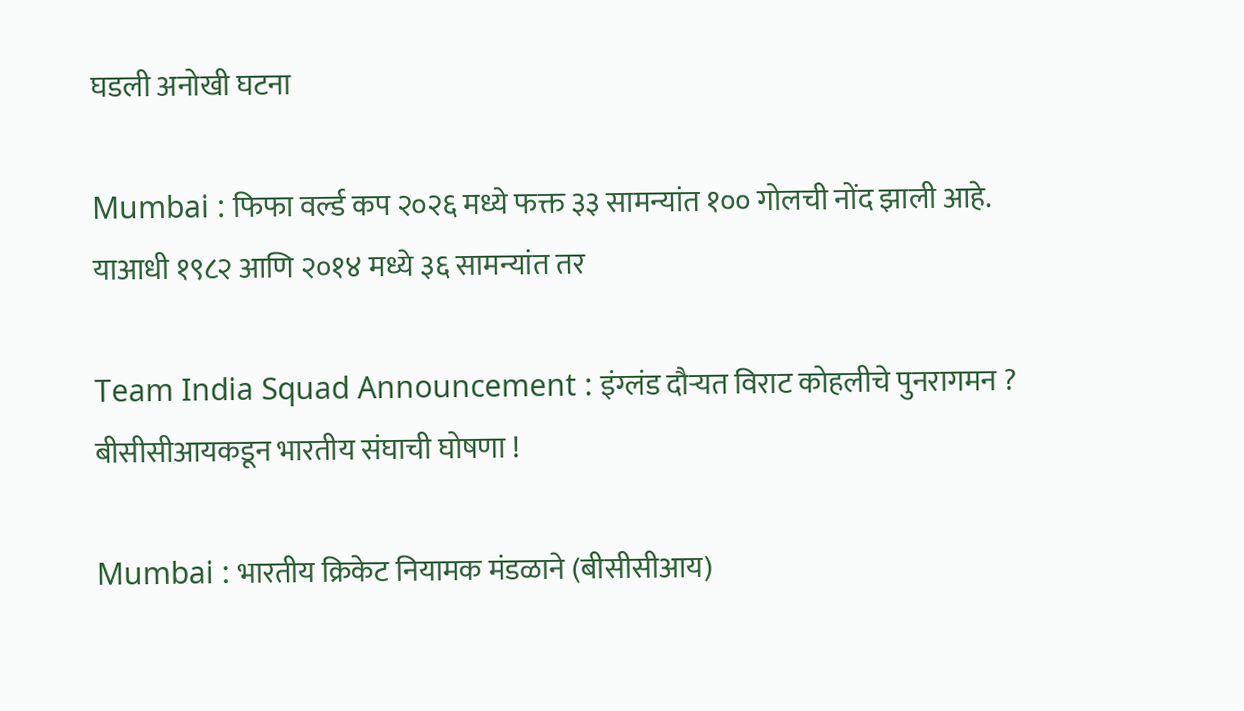घडली अनोखी घटना

Mumbai : फिफा वर्ल्ड कप २०२६ मध्ये फक्त ३३ सामन्यांत १०० गोलची नोंद झाली आहे. याआधी १९८२ आणि २०१४ मध्ये ३६ सामन्यांत तर

Team India Squad Announcement : इंग्लंड दौऱ्यत विराट कोहलीचे पुनरागमन ? बीसीसीआयकडून भारतीय संघाची घोषणा !

Mumbai : भारतीय क्रिकेट नियामक मंडळाने (बीसीसीआय)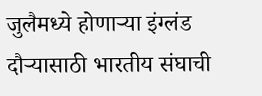जुलैमध्ये होणाऱ्या इंग्लंड दौऱ्यासाठी भारतीय संघाची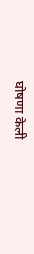घोषणा केली